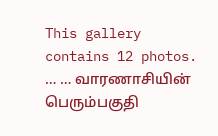This gallery contains 12 photos.
… … வாரணாசியின் பெரும்பகுதி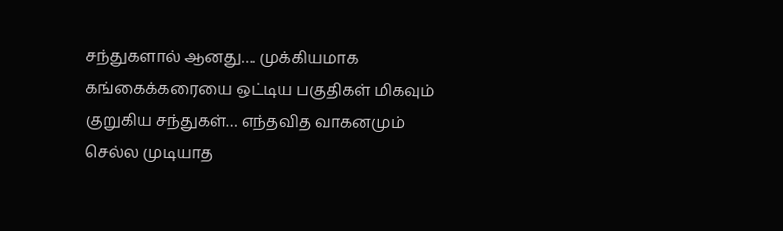சந்துகளால் ஆனது…. முக்கியமாக கங்கைக்கரையை ஒட்டிய பகுதிகள் மிகவும் குறுகிய சந்துகள்… எந்தவித வாகனமும் செல்ல முடியாத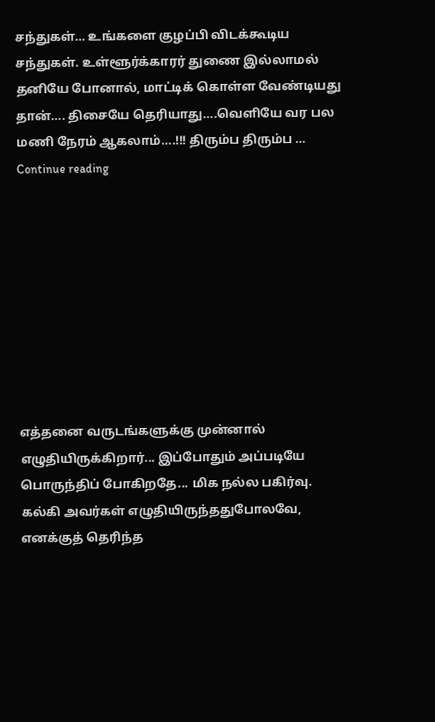சந்துகள்… உங்களை குழப்பி விடக்கூடிய சந்துகள். உள்ளூர்க்காரர் துணை இல்லாமல் தனியே போனால், மாட்டிக் கொள்ள வேண்டியது தான்…. திசையே தெரியாது….வெளியே வர பல மணி நேரம் ஆகலாம்….!!! திரும்ப திரும்ப … Continue reading









எத்தனை வருடங்களுக்கு முன்னால் எழுதியிருக்கிறார்... இப்போதும் அப்படியே பொருந்திப் போகிறதே... மிக நல்ல பகிர்வு. கல்கி அவர்கள் எழுதியிருந்ததுபோலவே, எனக்குத் தெரிந்த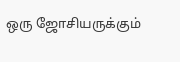ஒரு ஜோசியருக்கும்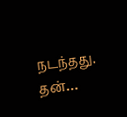நடந்தது. தன்…